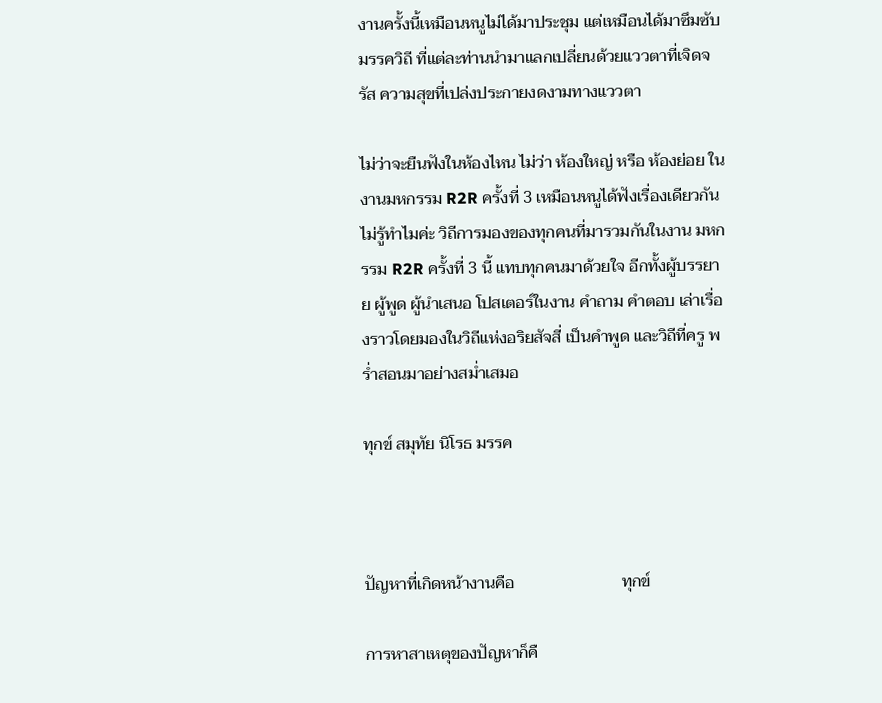งานครั้งนี้เหมือนหนูไม่ได้มาประชุม แต่เหมือนได้มาซึมซับ มรรควิถี ที่แต่ละท่านนำมาแลกเปลี่ยนด้วยแววตาที่เจิดจรัส ความสุขที่เปล่งประกายงดงามทางแววตา

ไม่ว่าจะยืนฟังในห้องไหน ไม่ว่า ห้องใหญ่ หรือ ห้องย่อย ในงานมหกรรม R2R ครั้งที่ 3 เหมือนหนูได้ฟังเรื่องเดียวกัน ไม่รู้ทำไมค่ะ วิถีการมองของทุกคนที่มารวมกันในงาน มหกรรม R2R ครั้งที่ 3 นี้ แทบทุกคนมาด้วยใจ อีกทั้งผู้บรรยาย ผู้พูด ผู้นำเสนอ โปสเตอร์ในงาน คำถาม คำตอบ เล่าเรื่องราวโดยมองในวิถีแห่งอริยสัจสี่ เป็นคำพูด และวิถีที่ครู พร่ำสอนมาอย่างสม่ำเสมอ

ทุกข์ สมุทัย นิโรธ มรรค



ปัญหาที่เกิดหน้างานคือ                          ทุกข์

การหาสาเหตุของปัญหาก็คื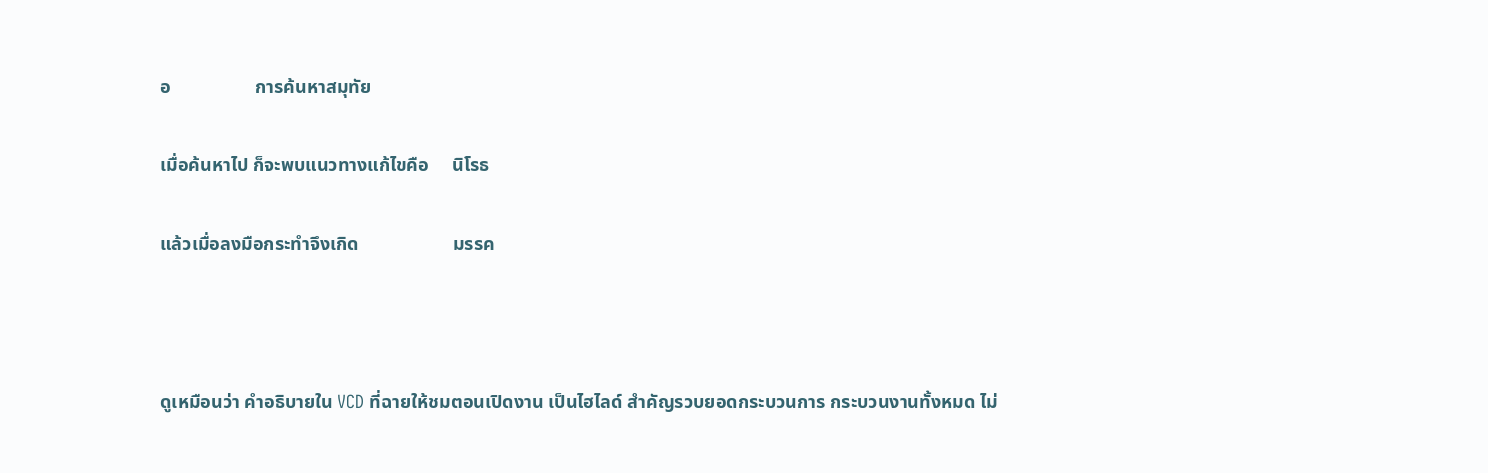อ                  การค้นหาสมุทัย

เมื่อค้นหาไป ก็จะพบแนวทางแก้ไขคือ     นิโรธ

แล้วเมื่อลงมือกระทำจึงเกิด                    มรรค



ดูเหมือนว่า คำอธิบายใน VCD ที่ฉายให้ชมตอนเปิดงาน เป็นไฮไลด์ สำคัญรวบยอดกระบวนการ กระบวนงานทั้งหมด ไม่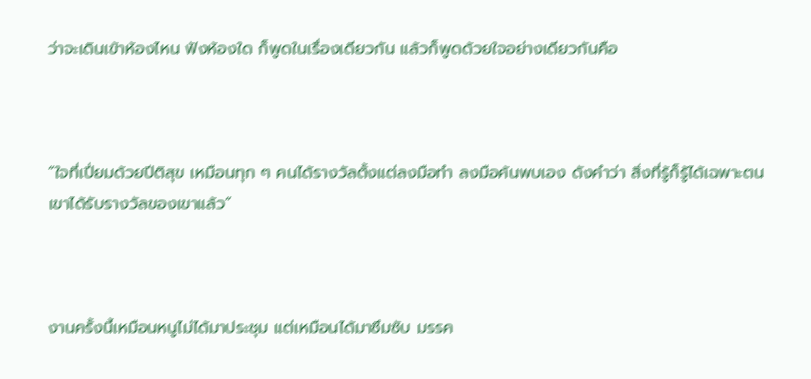ว่าจะเดินเข้าห้องไหน ฟังห้องใด ก็พูดในเรื่องเดียวกัน แล้วก็พูดด้วยใจอย่างเดียวกันคือ



“ใจที่เปี่ยมด้วยปีติสุข เหมือนทุก ๆ คนได้รางวัลตั้งแต่ลงมือทำ ลงมือค้นพบเอง ดังคำว่า สิ่งที่รู้ก็รู้ได้เฉพาะตน เขาได้รับรางวัลของเขาแล้ว”



งานครั้งนี้เหมือนหนูไม่ได้มาประชุม แต่เหมือนได้มาซึมซับ มรรค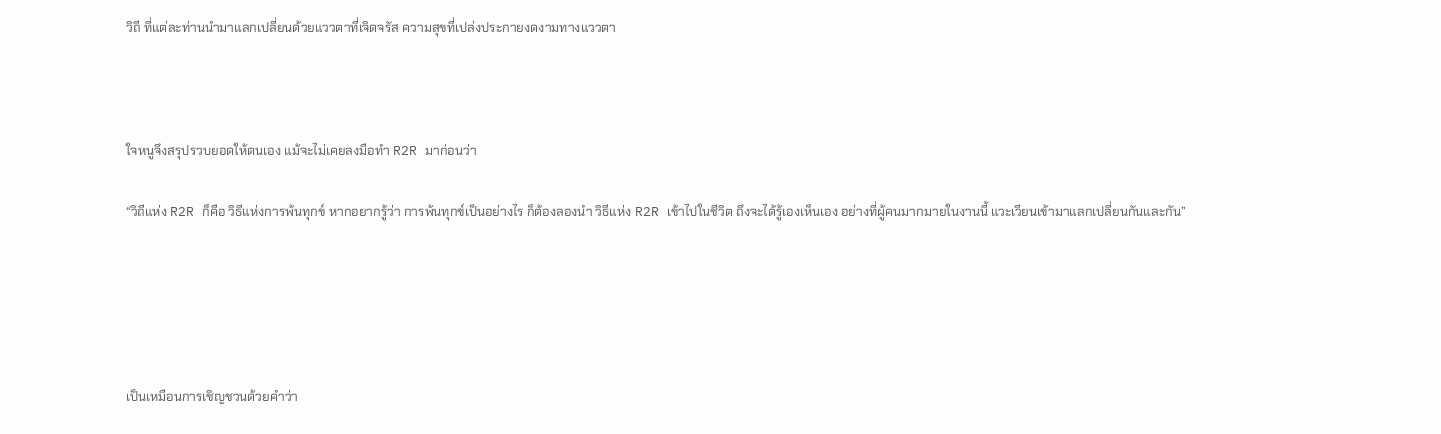วิถี ที่แต่ละท่านนำมาแลกเปลี่ยนด้วยแววตาที่เจิดจรัส ความสุขที่เปล่งประกายงดงามทางแววตา



ใจหนูจึงสรุปรวบยอดให้ตนเอง แม้จะไม่เคยลงมือทำ R2R มาก่อนว่า

“วิถีแห่ง R2R ก็คือ วิธีแห่งการพ้นทุกข์ หากอยากรู้ว่า การพ้นทุกข์เป็นอย่างไร ก็ต้องลองนำ วิธีแห่ง R2R เข้าไปในชีวิต ถึงจะได้รู้เองเห็นเอง อย่างที่ผู้คนมากมายในงานนี้ แวะเวียนเข้ามาแลกเปลี่ยนกันและกัน”





เป็นเหมือนการเชิญชวนด้วยคำว่า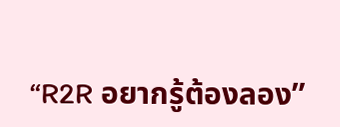“R2R อยากรู้ต้องลอง”